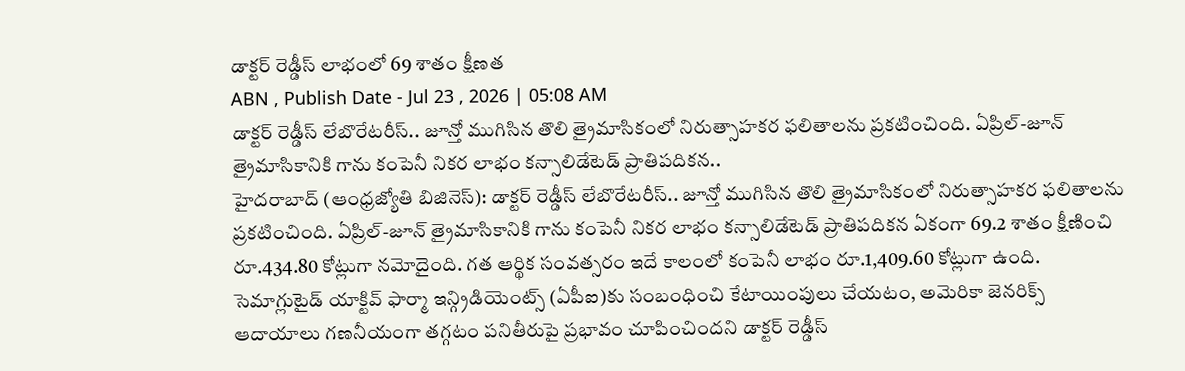డాక్టర్ రెడ్డీస్ లాభంలో 69 శాతం క్షీణత
ABN , Publish Date - Jul 23 , 2026 | 05:08 AM
డాక్టర్ రెడ్డీస్ లేబొరేటరీస్.. జూన్తో ముగిసిన తొలి త్రైమాసికంలో నిరుత్సాహకర ఫలితాలను ప్రకటించింది. ఏప్రిల్-జూన్ త్రైమాసికానికి గాను కంపెనీ నికర లాభం కన్సాలిడేటెడ్ ప్రాతిపదికన..
హైదరాబాద్ (ఆంధ్రజ్యోతి బిజినెస్): డాక్టర్ రెడ్డీస్ లేబొరేటరీస్.. జూన్తో ముగిసిన తొలి త్రైమాసికంలో నిరుత్సాహకర ఫలితాలను ప్రకటించింది. ఏప్రిల్-జూన్ త్రైమాసికానికి గాను కంపెనీ నికర లాభం కన్సాలిడేటెడ్ ప్రాతిపదికన ఏకంగా 69.2 శాతం క్షీణించి రూ.434.80 కోట్లుగా నమోదైంది. గత ఆర్థిక సంవత్సరం ఇదే కాలంలో కంపెనీ లాభం రూ.1,409.60 కోట్లుగా ఉంది. సెమాగ్లుటైడ్ యాక్టివ్ ఫార్మా ఇన్గ్రిడియెంట్స్ (ఏపీఐ)కు సంబంధించి కేటాయింపులు చేయటం, అమెరికా జెనరిక్స్ ఆదాయాలు గణనీయంగా తగ్గటం పనితీరుపై ప్రభావం చూపించిందని డాక్టర్ రెడ్డీస్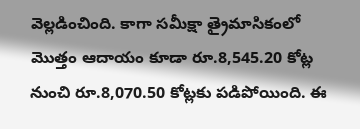వెల్లడించింది. కాగా సమీక్షా త్రైమాసికంలో మొత్తం ఆదాయం కూడా రూ.8,545.20 కోట్ల నుంచి రూ.8,070.50 కోట్లకు పడిపోయింది. ఈ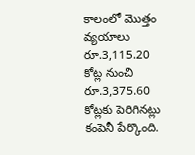కాలంలో మొత్తం వ్యయాలు రూ.3,115.20 కోట్ల నుంచి రూ.3,375.60 కోట్లకు పెరిగినట్లు కంపెనీ పేర్కొంది.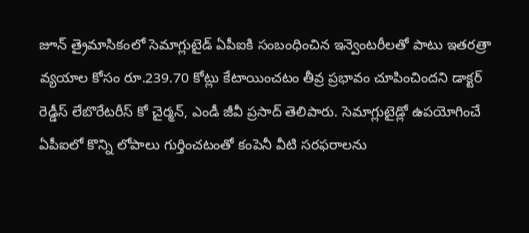జూన్ త్రైమాసికంలో సెమాగ్లుటైడ్ ఏపీఐకి సంబంధించిన ఇన్వెంటరీలతో పాటు ఇతరత్రా వ్యయాల కోసం రూ.239.70 కోట్లు కేటాయించటం తీవ్ర ప్రభావం చూపించిందని డాక్టర్ రెడ్డీస్ లేబొరేటరీస్ కో చైర్మన్, ఎండీ జీవీ ప్రసాద్ తెలిపారు. సెమాగ్లుటైడ్లో ఉపయోగించే ఏపీఐలో కొన్ని లోపాలు గుర్తించటంతో కంపెనీ వీటి సరఫరాలను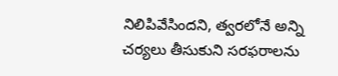నిలిపివేసిందని, త్వరలోనే అన్ని చర్యలు తీసుకుని సరఫరాలను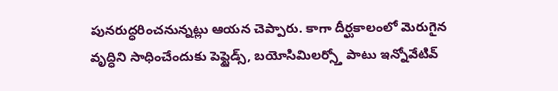పునరుద్ధరించనున్నట్లు ఆయన చెప్పారు. కాగా దీర్ఘకాలంలో మెరుగైన వృద్ధిని సాధించేందుకు పెప్టైడ్స్, బయోసిమిలర్స్తో పాటు ఇన్నోవేటివ్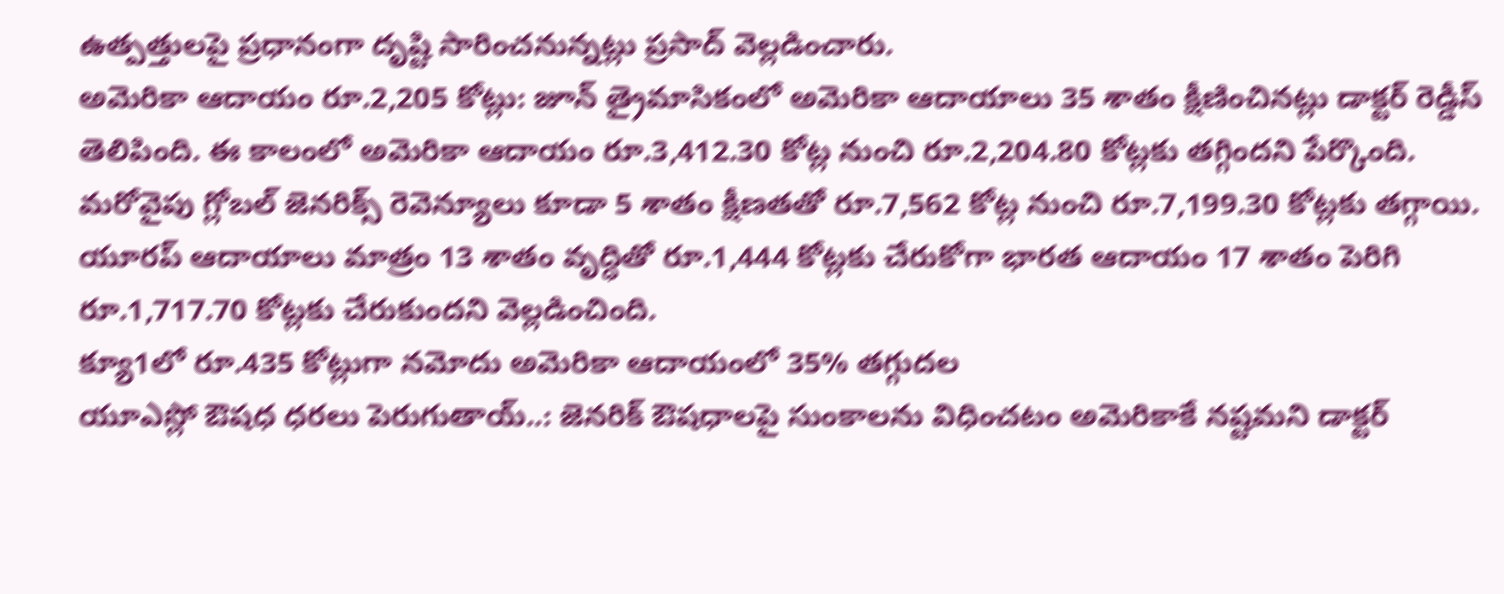ఉత్పత్తులపై ప్రధానంగా దృష్టి సారించనున్నట్లు ప్రసాద్ వెల్లడించారు.
అమెరికా ఆదాయం రూ.2,205 కోట్లు: జూన్ త్రైమాసికంలో అమెరికా ఆదాయాలు 35 శాతం క్షీణించినట్లు డాక్టర్ రెడ్డీస్ తెలిపింది. ఈ కాలంలో అమెరికా ఆదాయం రూ.3,412.30 కోట్ల నుంచి రూ.2,204.80 కోట్లకు తగ్గిందని పేర్కొంది. మరోవైపు గ్లోబల్ జెనరిక్స్ రెవెన్యూలు కూడా 5 శాతం క్షీణతతో రూ.7,562 కోట్ల నుంచి రూ.7,199.30 కోట్లకు తగ్గాయి. యూరప్ ఆదాయాలు మాత్రం 13 శాతం వృద్ధితో రూ.1,444 కోట్లకు చేరుకోగా భారత ఆదాయం 17 శాతం పెరిగి రూ.1,717.70 కోట్లకు చేరుకుందని వెల్లడించింది.
క్యూ1లో రూ.435 కోట్లుగా నమోదు అమెరికా ఆదాయంలో 35% తగ్గుదల
యూఎస్లో ఔషధ ధరలు పెరుగుతాయ్..: జెనరిక్ ఔషధాలపై సుంకాలను విధించటం అమెరికాకే నష్టమని డాక్టర్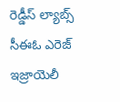రెడ్డీస్ ల్యాబ్స్ సీఈఓ ఎరెజ్ ఇజ్రాయెలీ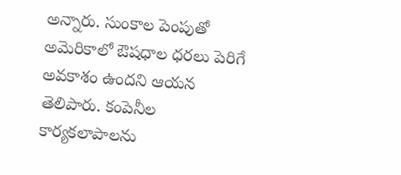అన్నారు. సుంకాల పెంపుతో అమెరికాలో ఔషధాల ధరలు పెరిగే అవకాశం ఉందని ఆయన తెలిపారు. కంపెనీల కార్యకలాపాలను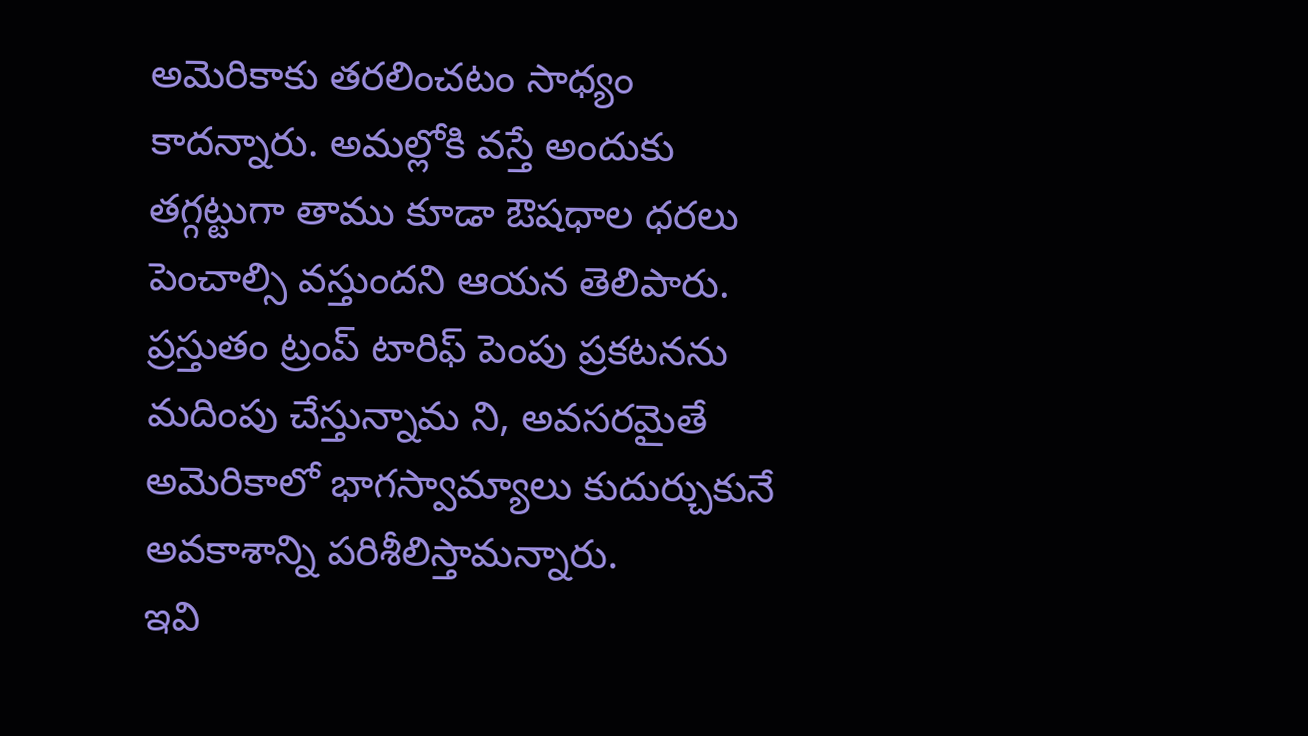అమెరికాకు తరలించటం సాధ్యం కాదన్నారు. అమల్లోకి వస్తే అందుకు తగ్గట్టుగా తాము కూడా ఔషధాల ధరలు పెంచాల్సి వస్తుందని ఆయన తెలిపారు. ప్రస్తుతం ట్రంప్ టారిఫ్ పెంపు ప్రకటనను మదింపు చేస్తున్నామ ని, అవసరమైతే అమెరికాలో భాగస్వామ్యాలు కుదుర్చుకునే అవకాశాన్ని పరిశీలిస్తామన్నారు.
ఇవి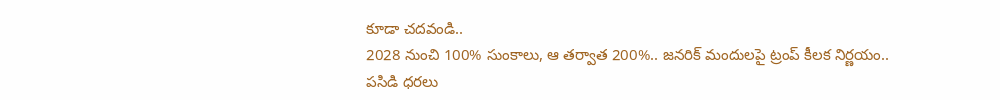కూడా చదవండి..
2028 నుంచి 100% సుంకాలు, ఆ తర్వాత 200%.. జనరిక్ మందులపై ట్రంప్ కీలక నిర్ణయం..
పసిడి ధరలు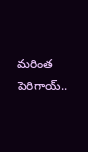మరింత పెరిగాయ్..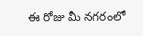ఈ రోజు మీ నగరంలో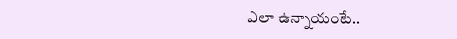ఎలా ఉన్నాయంటే..